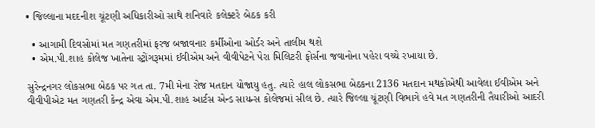• જિલ્લાના મદદનીશ ચૂંટણી અધિકારીઓ સાથે શનિવારે કલેક્ટરે બેઠક કરી

  • આગામી દિવસોમાં મત ગણતરીમાં ફરજ બજાવનાર કર્મીઓના ઓર્ડર અને તાલીમ થશે
  • એમ.પી.શાહ કોલેજ ખાતેના સ્ટ્રોંગરૂમમાં ઈવીએમ અને વીવીપેટને પેરા મિલિટરી ફોર્સના જવાનોના પહેરા વચ્ચે રખાયા છે.

સુરેન્દ્રનગર લોકસભા બેઠક પર ગત તા. 7મી મેના રોજ મતદાન યોજાયુ હતુ. ત્યારે હાલ લોકસભા બેઠકના 2136 મતદાન મથકોએથી આવેલા ઈવીએમ અને વીવીપીએટ મત ગણતરી કેન્દ્ર એવા એમ.પી.શાહ આર્ટસ એન્ડ સાયન્સ કોલેજમાં સીલ છે. ત્યારે જિલ્લા ચૂંટણી વિભાગે હવે મત ગણતરીની તૈયારીઓ આદરી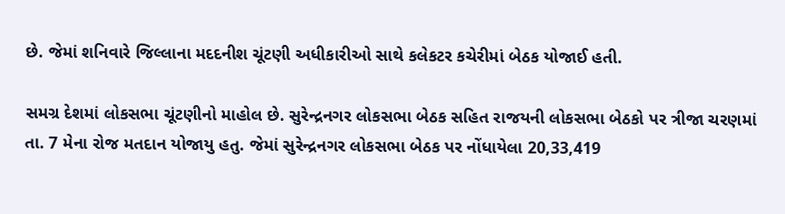છે. જેમાં શનિવારે જિલ્લાના મદદનીશ ચૂંટણી અધીકારીઓ સાથે કલેકટર કચેરીમાં બેઠક યોજાઈ હતી.

સમગ્ર દેશમાં લોકસભા ચૂંટણીનો માહોલ છે. સુરેન્દ્રનગર લોકસભા બેઠક સહિત રાજયની લોકસભા બેઠકો પર ત્રીજા ચરણમાં તા. 7 મેના રોજ મતદાન યોજાયુ હતુ. જેમાં સુરેન્દ્રનગર લોકસભા બેઠક પર નોંધાયેલા 20,33,419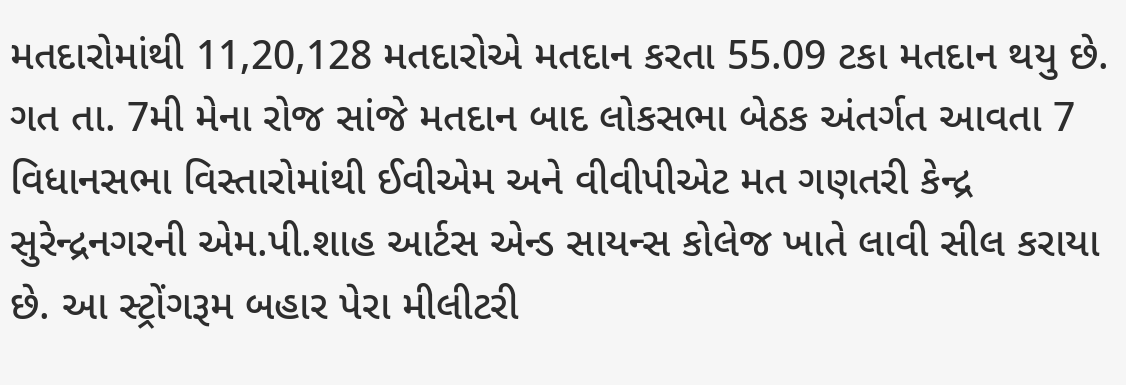મતદારોમાંથી 11,20,128 મતદારોએ મતદાન કરતા 55.09 ટકા મતદાન થયુ છે. ગત તા. 7મી મેના રોજ સાંજે મતદાન બાદ લોકસભા બેઠક અંતર્ગત આવતા 7 વિધાનસભા વિસ્તારોમાંથી ઈવીએમ અને વીવીપીએટ મત ગણતરી કેન્દ્ર સુરેન્દ્રનગરની એમ.પી.શાહ આર્ટસ એન્ડ સાયન્સ કોલેજ ખાતે લાવી સીલ કરાયા છે. આ સ્ટ્રોંગરૂમ બહાર પેરા મીલીટરી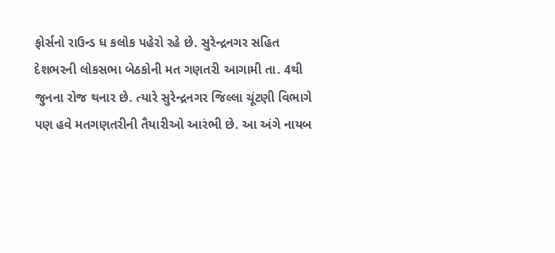ફોર્સનો રાઉન્ડ ધ કલોક પહેરો રહે છે. સુરેન્દ્રનગર સહિત દેશભરની લોકસભા બેઠકોની મત ગણતરી આગામી તા. 4થી જુનના રોજ થનાર છે. ત્યારે સુરેન્દ્રનગર જિલ્લા ચૂંટણી વિભાગે પણ હવે મતગણતરીની તૈયારીઓ આરંભી છે. આ અંગે નાયબ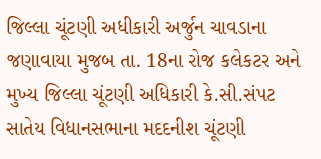જિલ્લા ચૂંટણી અધીકારી અર્જુન ચાવડાના જણાવાયા મુજબ તા. 18ના રોજ કલેકટર અને મુખ્ય જિલ્લા ચૂંટણી અધિકારી કે.સી.સંપટ સાતેય વિધાનસભાના મદદનીશ ચૂંટણી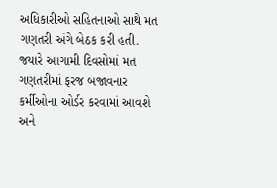અધિકારીઓ સહિતનાઓ સાથે મત ગણતરી અંગે બેઠક કરી હતી. જયારે આગામી દિવસોમાં મત ગણતરીમાં ફરજ બજાવનાર કર્મીઓના ઓર્ડર કરવામાં આવશે અને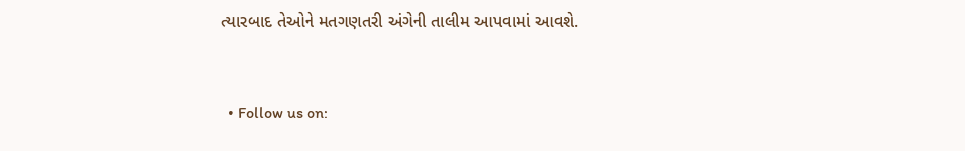ત્યારબાદ તેઓને મતગણતરી અંગેની તાલીમ આપવામાં આવશે.


  • Follow us on: